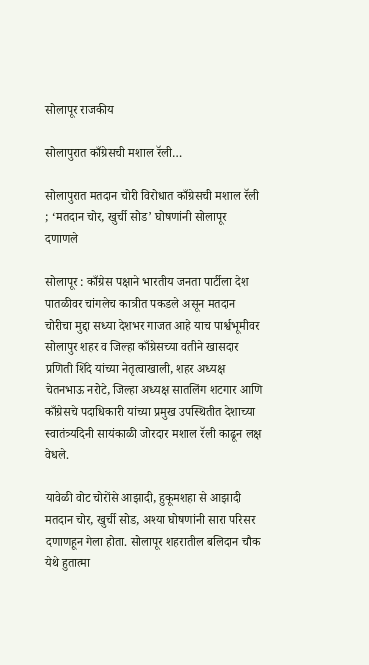सोलापूर राजकीय

सोलापुरात काँग्रेसची मशाल रॅली…

सोलापुरात मतदान चोरी विरोधात काँग्रेसची मशाल रॅली ; ‘मतदान चोर, खुर्ची सोड’ घोषणांनी सोलापूर दणाणले

सोलापूर : काँग्रेस पक्षाने भारतीय जनता पार्टीला देश पातळीवर चांगलेच कात्रीत पकडले असून मतदान चोरीचा मुद्दा सध्या देशभर गाजत आहे याच पार्श्वभूमीवर सोलापुर शहर व जिल्हा काँग्रेसच्या वतीने खासदार प्रणिती शिंदे यांच्या नेतृत्वाखाली, शहर अध्यक्ष चेतनभाऊ नरोटे, जिल्हा अध्यक्ष सातलिंग शटगार आणि काँग्रेसचे पदाधिकारी यांच्या प्रमुख उपस्थितीत देशाच्या स्वातंत्र्यदिनी सायंकाळी जोरदार मशाल रॅली काढून लक्ष वेधले.

यावेळी वोट चोरोंसे आझादी, हुकूमशहा से आझादी मतदान चोर, खुर्ची सोड, अश्या घोषणांनी सारा परिसर दणाणहून गेला होता. सोलापूर शहरातील बलिदान चौक येथे हुतात्मा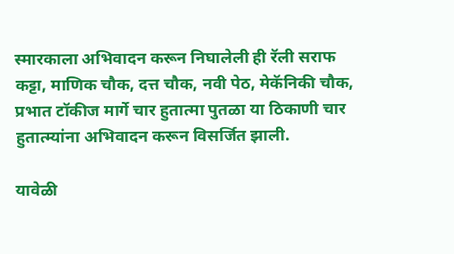स्मारकाला अभिवादन करून निघालेली ही रॅली सराफ कट्टा, माणिक चौक, दत्त चौक, नवी पेठ, मेकॅनिकी चौक, प्रभात टॉकीज मार्गे चार हुतात्मा पुतळा या ठिकाणी चार हुतात्म्यांना अभिवादन करून विसर्जित झाली.

यावेळी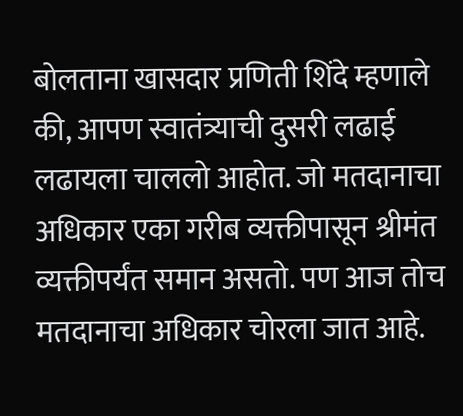बोलताना खासदार प्रणिती शिंदे म्हणाले की, आपण स्वातंत्र्याची दुसरी लढाई लढायला चाललो आहोत. जो मतदानाचा अधिकार एका गरीब व्यक्तीपासून श्रीमंत व्यक्तीपर्यंत समान असतो. पण आज तोच मतदानाचा अधिकार चोरला जात आहे.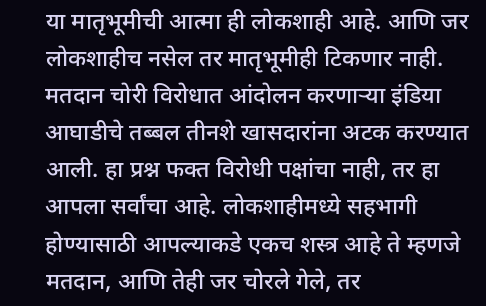या मातृभूमीची आत्मा ही लोकशाही आहे. आणि जर लोकशाहीच नसेल तर मातृभूमीही टिकणार नाही. मतदान चोरी विरोधात आंदोलन करणाऱ्या इंडिया आघाडीचे तब्बल तीनशे खासदारांना अटक करण्यात आली. हा प्रश्न फक्त विरोधी पक्षांचा नाही, तर हा आपला सर्वांचा आहे. लोकशाहीमध्ये सहभागी होण्यासाठी आपल्याकडे एकच शस्त्र आहे ते म्हणजे मतदान, आणि तेही जर चोरले गेले, तर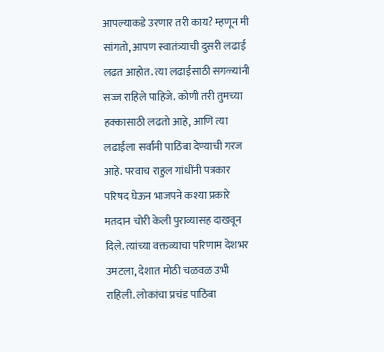आपल्याकडे उरणार तरी काय? म्हणून मी सांगतो, आपण स्वातंत्र्याची दुसरी लढाई लढत आहोत. त्या लढाईसाठी सगळ्यांनी सज्ज राहिले पाहिजे. कोणी तरी तुमच्या हक्कासाठी लढतो आहे, आणि त्या लढाईला सर्वांनी पाठिंबा देण्याची गरज आहे. परवाच राहुल गांधींनी पत्रकार परिषद घेऊन भाजपने कश्या प्रकारे मतदान चोरी केली पुराव्यासह दाखवून दिले. त्यांच्या वक्तव्याचा परिणाम देशभर उमटला, देशात मोठी चळवळ उभी राहिली. लोकांचा प्रचंड पाठिंबा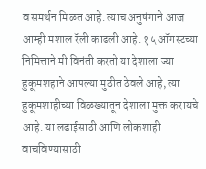व समर्थन मिळत आहे. त्याच अनुषंगाने आज आम्ही मशाल रॅली काढली आहे. १५ ऑगस्टच्या निमित्ताने मी विनंती करतो या देशाला ज्या हुकूमशहाने आपल्या मुठीत ठेवले आहे, त्या हुकूमशाहीच्या विळख्यातून देशाला मुक्त करायचे आहे. या लढाईसाठी आणि लोकशाही वाचविण्यासाठी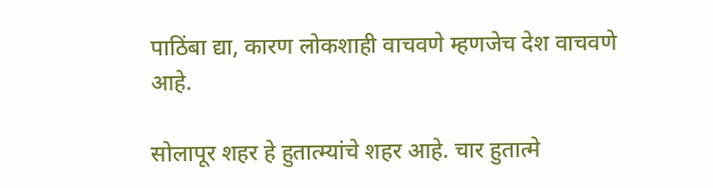पाठिंबा द्या, कारण लोकशाही वाचवणे म्हणजेच देश वाचवणे आहे.

सोलापूर शहर हे हुतात्म्यांचे शहर आहे. चार हुतात्मे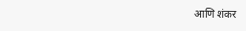आणि शंकर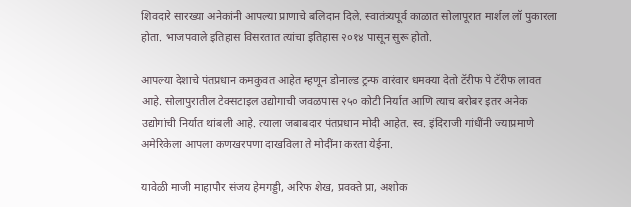शिवदारे सारख्या अनेकांनी आपल्या प्राणाचे बलिदान दिले. स्वातंत्र्यपूर्व काळात सोलापूरात मार्शल लॉ पुकारला होता. भाजपवाले इतिहास विसरतात त्यांचा इतिहास २०१४ पासून सुरू होतो.

आपल्या देशाचे पंतप्रधान कमकुवत आहेत म्हणून डोनाल्ड ट्रन्फ वारंवार धमक्या देतो टॅरीफ पे टॅरीफ लावत आहे. सोलापुरातील टेक्सटाइल उद्योगाची जवळपास २५० कोटी निर्यात आणि त्याच बरोबर इतर अनेक उद्योगांची निर्यात थांबली आहे. त्याला जबाबदार पंतप्रधान मोदी आहेत. स्व. इंदिराजी गांधींनी ज्याप्रमाणे अमेरिकेला आपला कणखरपणा दाखविला ते मोदींना करता येईना.

यावेळी माजी माहापौर संजय हेमगड्डी, अरिफ शेख, प्रवक्ते प्रा, अशोक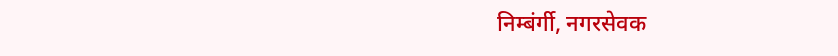निम्बंर्गी, नगरसेवक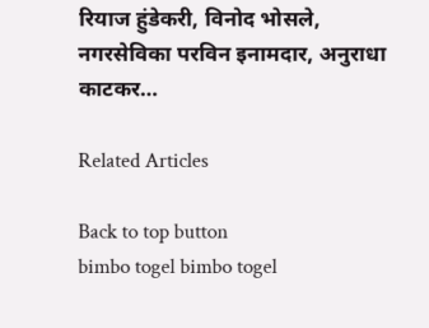रियाज हुंडेकरी, विनोद भोसले, नगरसेविका परविन इनामदार, अनुराधा काटकर…

Related Articles

Back to top button
bimbo togel bimbo togel